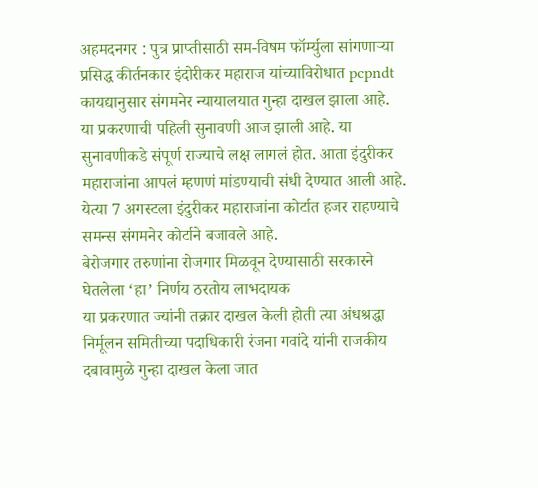अहमदनगर : पुत्र प्राप्तीसाठी सम-विषम फॉर्म्युला सांगणाऱ्या प्रसिद्ध कीर्तनकार इंदोरीकर महाराज यांच्याविरोधात pcpndt कायद्यानुसार संगमनेर न्यायालयात गुन्हा दाखल झाला आहे. या प्रकरणाची पहिली सुनावणी आज झाली आहे. या सुनावणीकडे संपूर्ण राज्याचे लक्ष लागलं होत. आता इंदुरीकर महाराजांना आपलं म्हणणं मांडण्याची संधी देण्यात आली आहे. येत्या 7 अगस्टला इंदुरीकर महाराजांना कोर्टात हजर राहण्याचे समन्स संगमनेर कोर्टाने बजावले आहे.
बेरोजगार तरुणांना रोजगार मिळवून देण्यासाठी सरकारने घेतलेला ‘हा’ निर्णय ठरतोय लाभदायक
या प्रकरणात ज्यांनी तक्रार दाखल केली होती त्या अंधश्रद्धा निर्मूलन समितीच्या पदाधिकारी रंजना गवांदे यांनी राजकीय दबावामुळे गुन्हा दाखल केला जात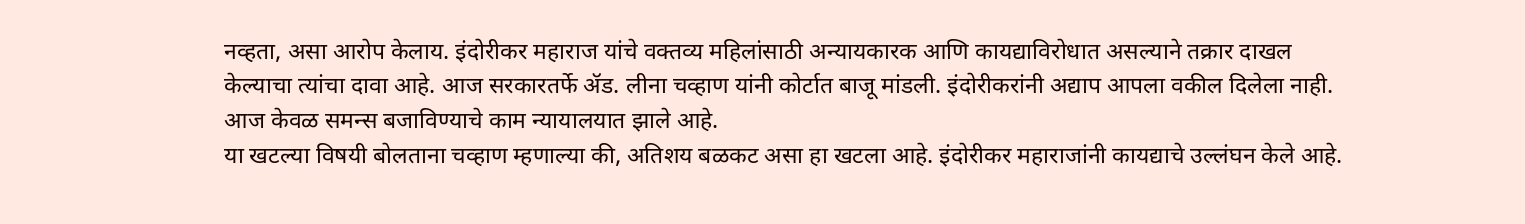नव्हता, असा आरोप केलाय. इंदोरीकर महाराज यांचे वक्तव्य महिलांसाठी अन्यायकारक आणि कायद्याविरोधात असल्याने तक्रार दाखल केल्याचा त्यांचा दावा आहे. आज सरकारतर्फे ॲड. लीना चव्हाण यांनी कोर्टात बाजू मांडली. इंदोरीकरांनी अद्याप आपला वकील दिलेला नाही. आज केवळ समन्स बजाविण्याचे काम न्यायालयात झाले आहे.
या खटल्या विषयी बोलताना चव्हाण म्हणाल्या की, अतिशय बळकट असा हा खटला आहे. इंदोरीकर महाराजांनी कायद्याचे उल्लंघन केले आहे.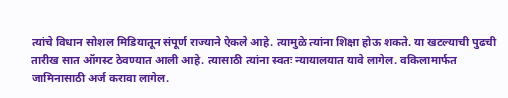त्यांचे विधान सोशल मिडियातून संपूर्ण राज्याने ऐकले आहे. त्यामुळे त्यांना शिक्षा होऊ शकते. या खटल्याची पुढची तारीख सात ऑगस्ट ठेवण्यात आली आहे. त्यासाठी त्यांना स्वतः न्यायालयात यावे लागेल. वकिलामार्फत जामिनासाठी अर्ज करावा लागेल.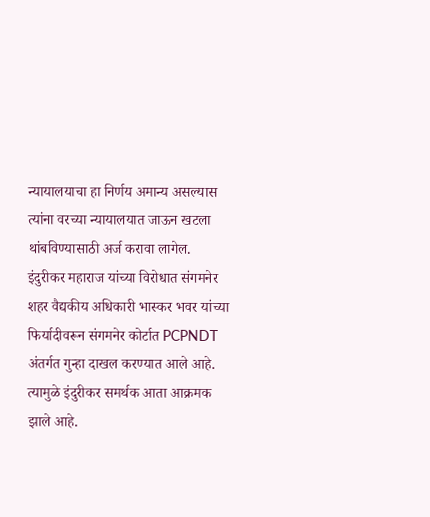न्यायालयाचा हा निर्णय अमान्य असल्यास त्यांना वरच्या न्यायालयात जाऊन खटला थांबविण्यासाठी अर्ज करावा लागेल.
इंदुरीकर महाराज यांच्या विरोधात संगमनेर शहर वैद्यकीय अधिकारी भास्कर भवर यांच्या फिर्यादीवरून संगमनेर कोर्टात PCPNDT अंतर्गत गुन्हा दाखल करण्यात आले आहे. त्यामुळे इंदुरीकर समर्थक आता आक्रमक झाले आहे.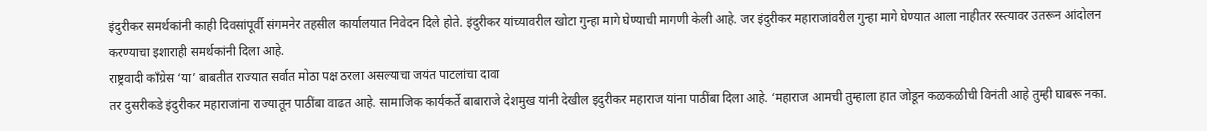इंदुरीकर समर्थकांनी काही दिवसांपूर्वी संगमनेर तहसील कार्यालयात निवेदन दिले होते. इंदुरीकर यांच्यावरील खोटा गुन्हा मागे घेण्याची मागणी केली आहे. जर इंदुरीकर महाराजांवरील गुन्हा मागे घेण्यात आला नाहीतर रस्त्यावर उतरून आंदोलन करण्याचा इशाराही समर्थकांनी दिला आहे.
राष्ट्रवादी कॉंग्रेस ‘या’ बाबतीत राज्यात सर्वात मोठा पक्ष ठरला असल्याचा जयंत पाटलांचा दावा
तर दुसरीकडे इंदुरीकर महाराजांना राज्यातून पाठींबा वाढत आहे. सामाजिक कार्यकर्ते बाबाराजे देशमुख यांनी देखील इदुरीकर महाराज यांना पाठींबा दिला आहे. ‘महाराज आमची तुम्हाला हात जोडून कळकळीची विनंती आहे तुम्ही घाबरू नका.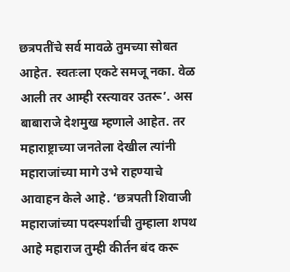छत्रपतींचे सर्व मावळे तुमच्या सोबत आहेत. स्वतःला एकटे समजू नका. वेळ आली तर आम्ही रस्त्यावर उतरू’. अस बाबाराजे देशमुख म्हणाले आहेत. तर महाराष्ट्राच्या जनतेला देखील त्यांनी महाराजांच्या मागे उभे राहण्याचे आवाहन केले आहे. ‘छत्रपती शिवाजी महाराजांच्या पदस्पर्शाची तुम्हाला शपथ आहे महाराज तुम्ही कीर्तन बंद करू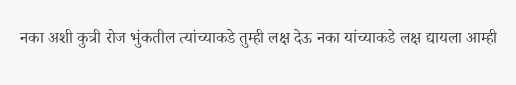नका अशी कुत्री रोज भुंकतील त्यांच्याकडे तुम्ही लक्ष देऊ नका यांच्याकडे लक्ष द्यायला आम्ही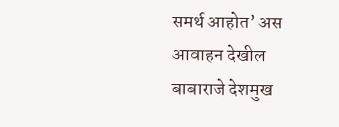समर्थ आहोत’ अस आवाहन देखील बाबाराजे देशमुख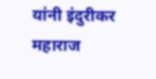यांनी इंदुरीकर महाराज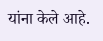यांना केले आहे.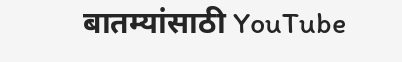बातम्यांसाठी YouTube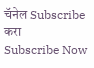चॅनेल Subscribe करा
Subscribe Now